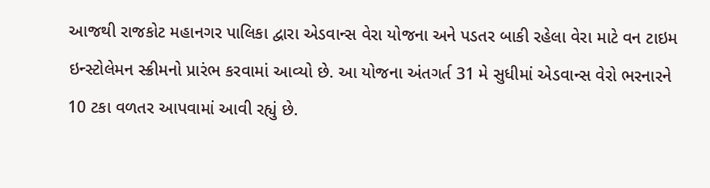આજથી રાજકોટ મહાનગર પાલિકા દ્વારા એડવાન્સ વેરા યોજના અને પડતર બાકી રહેલા વેરા માટે વન ટાઇમ ઇન્સ્ટોલેમન સ્ક્રીમનો પ્રારંભ કરવામાં આવ્યો છે. આ યોજના અંતગર્ત 31 મે સુધીમાં એડવાન્સ વેરો ભરનારને 10 ટકા વળતર આપવામાં આવી રહ્યું છે.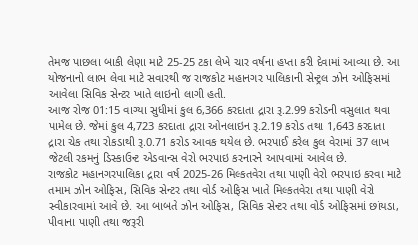તેમજ પાછલા બાકી લેણા માટે 25-25 ટકા લેખે ચાર વર્ષના હપ્તા કરી દેવામાં આવ્યા છે. આ યોજનાનો લાભ લેવા માટે સવારથી જ રાજકોટ મહાનગર પાલિકાની સેન્ટ્રલ ઝોન ઓફિસમાં આવેલા સિવિક સેન્ટર ખાતે લાઇનો લાગી હતી.
આજ રોજ 01:15 વાગ્યા સુધીમાં કુલ 6,366 કરદાતા દ્રારા રૂ.2.99 કરોડની વસુલાત થવા પામેલ છે. જેમાં કુલ 4,723 કરદાતા દ્રારા ઓનલાઇન રૂ.2.19 કરોડ તથા 1,643 કરદાતા દ્રારા ચેક તથા રોકડાથી રૂ.0.71 કરોડ આવક થયેલ છે. ભરપાઈ કરેલ કુલ વેરામાં 37 લાખ જેટલી રકમનું ડિસ્કાઉન્ટ એડવાન્સ વેરો ભરપાઇ કરનારને આપવામાં આવેલ છે.
રાજકોટ મહાનગરપાલિકા દ્રારા વર્ષ 2025-26 મિલ્કતવેરા તથા પાણી વેરો ભરપાઇ કરવા માટે તમામ ઝોન ઓફિસ, સિવિક સેન્ટર તથા વોર્ડ ઓફિસ ખાતે મિલ્કતવેરા તથા પાણી વેરો સ્વીકારવામાં આવે છે. આ બાબતે ઝોન ઓફિસ, સિવિક સેન્ટર તથા વોર્ડ ઓફિસમાં છાંયડા, પીવાના પાણી તથા જરૂરી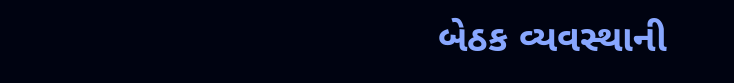બેઠક વ્યવસ્થાની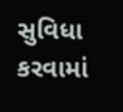સુવિધા કરવામાં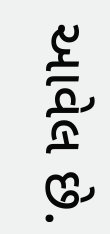આવેલ છે.